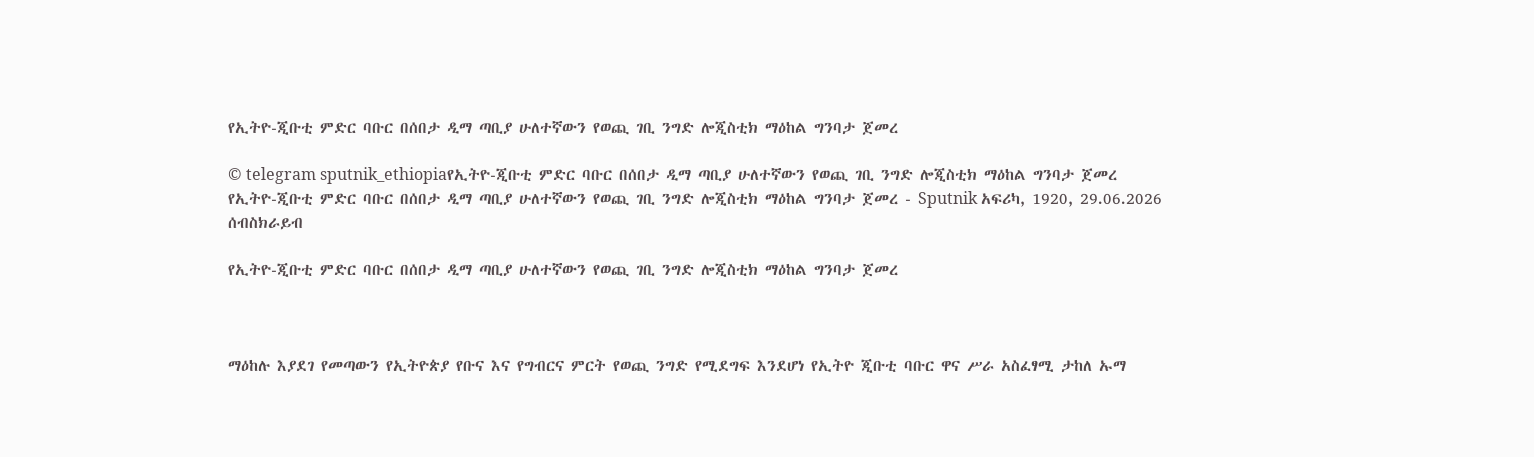የኢትዮ-ጂቡቲ ምድር ባቡር በሰበታ ዲማ ጣቢያ ሁለተኛውን የወጪ ገቢ ንግድ ሎጂስቲክ ማዕከል ግንባታ ጀመረ

© telegram sputnik_ethiopiaየኢትዮ-ጂቡቲ ምድር ባቡር በሰበታ ዲማ ጣቢያ ሁለተኛውን የወጪ ገቢ ንግድ ሎጂስቲክ ማዕከል ግንባታ ጀመረ
የኢትዮ-ጂቡቲ ምድር ባቡር በሰበታ ዲማ ጣቢያ ሁለተኛውን የወጪ ገቢ ንግድ ሎጂስቲክ ማዕከል ግንባታ ጀመረ - Sputnik አፍሪካ, 1920, 29.06.2026
ሰብስክራይብ

የኢትዮ-ጂቡቲ ምድር ባቡር በሰበታ ዲማ ጣቢያ ሁለተኛውን የወጪ ገቢ ንግድ ሎጂስቲክ ማዕከል ግንባታ ጀመረ



ማዕከሉ እያደገ የመጣውን የኢትዮጵያ የቡና እና የግብርና ምርት የወጪ ንግድ የሚደግፍ እንደሆነ የኢትዮ ጂቡቲ ባቡር ዋና ሥራ አስፈፃሚ ታከለ ኡማ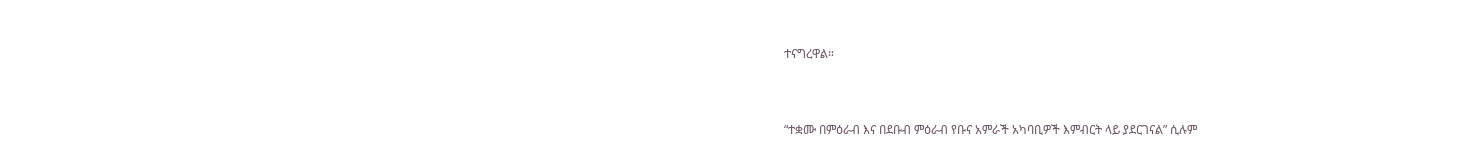ተናግረዋል።



“ተቋሙ በምዕራብ እና በደቡብ ምዕራብ የቡና አምራች አካባቢዎች እምብርት ላይ ያደርገናል” ሲሉም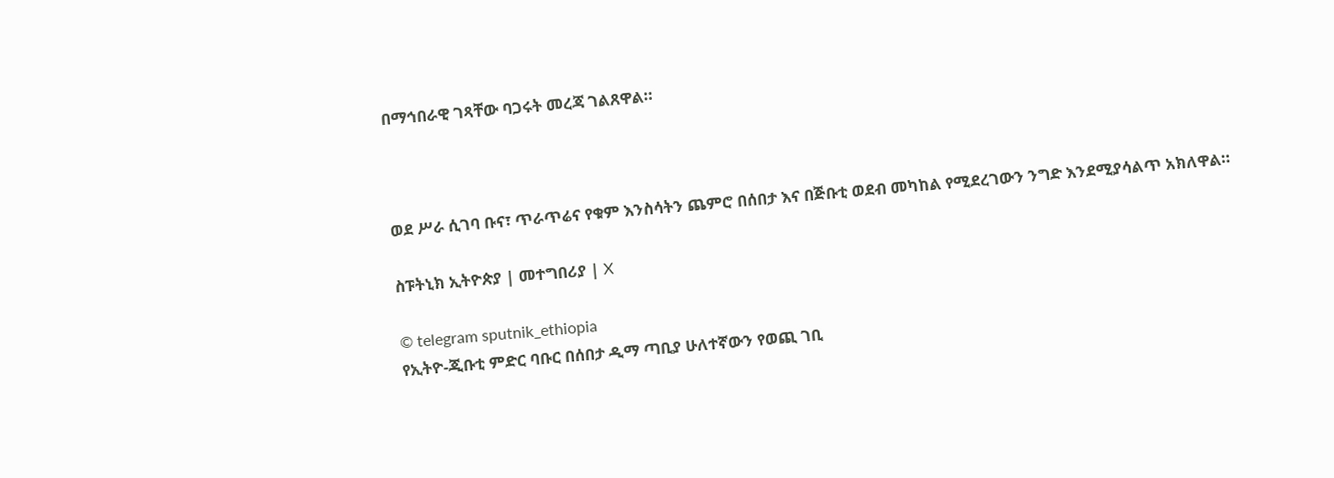በማኅበራዊ ገጻቸው ባጋሩት መረጃ ገልጸዋል።



ወደ ሥራ ሲገባ ቡና፣ ጥራጥሬና የቁም እንስሳትን ጨምሮ በሰበታ እና በጅቡቲ ወደብ መካከል የሚደረገውን ንግድ እንደሚያሳልጥ አክለዋል።

ስፑትኒክ ኢትዮጵያ | መተግበሪያ | X

© telegram sputnik_ethiopia
የኢትዮ-ጂቡቲ ምድር ባቡር በሰበታ ዲማ ጣቢያ ሁለተኛውን የወጪ ገቢ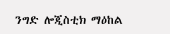ንግድ ሎጂስቲክ ማዕከል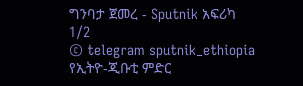ግንባታ ጀመረ - Sputnik አፍሪካ
1/2
© telegram sputnik_ethiopia
የኢትዮ-ጂቡቲ ምድር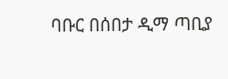ባቡር በሰበታ ዲማ ጣቢያ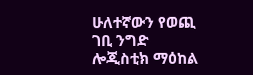ሁለተኛውን የወጪ ገቢ ንግድ ሎጂስቲክ ማዕከል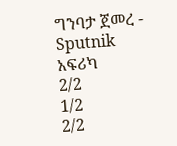ግንባታ ጀመረ - Sputnik አፍሪካ
2/2
1/2
2/2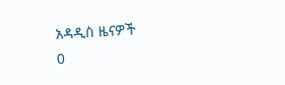አዳዲስ ዜናዎች
0